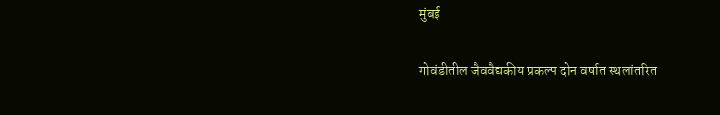मुंबई

गोवंडीतील जैववैद्यकीय प्रकल्प दोन वर्षात स्थलांतरित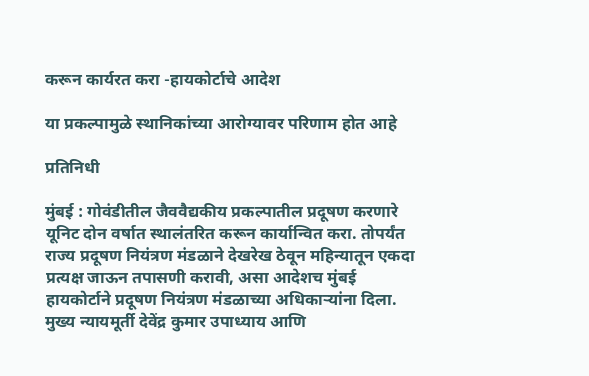करून कार्यरत करा -हायकोर्टाचे आदेश

या प्रकल्पामुळे स्थानिकांच्या आरोग्यावर परिणाम होत आहे

प्रतिनिधी

मुंबई : गोवंडीतील जैववैद्यकीय प्रकल्पातील प्रदूषण करणारे यूनिट दोन वर्षात स्थालंतरित करून कार्यान्वित करा. तोपर्यंत राज्य प्रदूषण नियंत्रण मंडळाने देखरेख ठेवून महिन्यातून एकदा प्रत्यक्ष जाऊन तपासणी करावी, असा आदेशच मुंबई हायकोर्टाने प्रदूषण नियंत्रण मंडळाच्या अधिकाऱ्यांना दिला. मुख्य न्यायमूर्ती देवेंद्र कुमार उपाध्याय आणि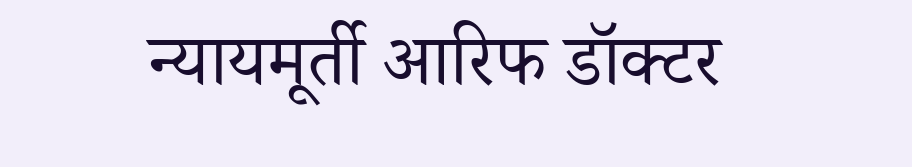न्यायमूर्ती आरिफ डॉक्टर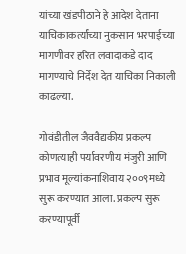यांच्या खंडपीठाने हे आदेश देताना याचिकाकर्त्यांच्या नुकसान भरपाईच्या मागणीवर हरित लवादाकडे दाद मागण्याचे निर्देश देत याचिका निकाली काढल्या.

गोवंडीतील जैववैद्यकीय प्रकल्प कोणत्याही पर्यावरणीय मंजुरी आणि प्रभाव मूल्यांकनाशिवाय २००९मध्ये सुरू करण्यात आला. प्रकल्प सुरू करण्यापूर्वी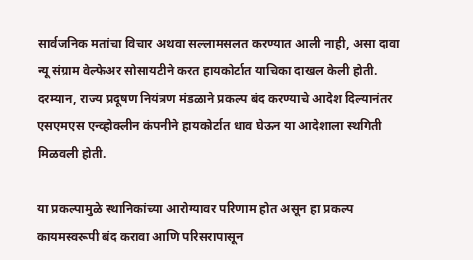सार्वजनिक मतांचा विचार अथवा सल्लामसलत करण्यात आली नाही, असा दावा न्यू संग्राम वेल्फेअर सोसायटीने करत हायकोर्टात याचिका दाखल केली होती. दरम्यान, राज्य प्रदूषण नियंत्रण मंडळाने प्रकल्प बंद करण्याचे आदेश दिल्यानंतर एसएमएस एन्व्होक्लीन कंपनीने हायकोर्टात धाव घेऊन या आदेशाला स्थगिती मिळवली होती.

या प्रकल्पामुळे स्थानिकांच्या आरोग्यावर परिणाम होत असून हा प्रकल्प कायमस्वरूपी बंद करावा आणि परिसरापासून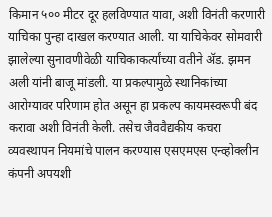किमान ५०० मीटर दूर हलविण्यात यावा, अशी विनंती करणारी याचिका पुन्हा दाखल करण्यात आली. या याचिकेवर सोमवारी झालेल्या सुनावणीवेळी याचिकाकर्त्यांच्या वतीने अ‍ॅड. झमन अली यांनी बाजू मांडली. या प्रकल्पामुळे स्थानिकांच्या आरोग्यावर परिणाम होत असून हा प्रकल्प कायमस्वरूपी बंद करावा अशी विनंती केली. तसेच जैववैद्यकीय कचरा व्यवस्थापन नियमांचे पालन करण्यास एसएमएस एन्व्होक्लीन कंपनी अपयशी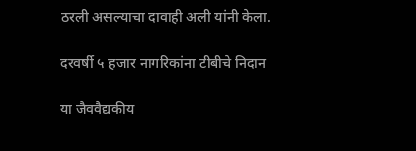ठरली असल्याचा दावाही अली यांनी केला.

दरवर्षी ५ हजार नागरिकांना टीबीचे निदान

या जैववैद्यकीय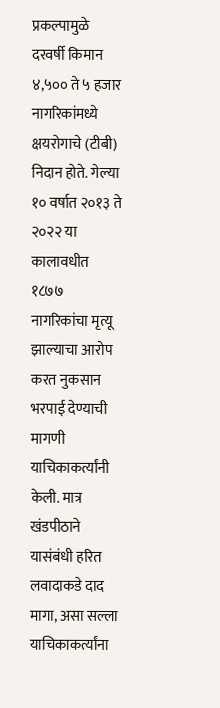प्रकल्पामुळे दरवर्षी किमान ४,५०० ते ५ हजार नागरिकांमध्ये क्षयरोगाचे (टीबी) निदान होते. गेल्या १० वर्षात २०१३ ते २०२२ या कालावधीत १८७७ नागरिकांचा मृत्यू झाल्याचा आरोप करत नुकसान भरपाई देण्याची मागणी याचिकाकर्त्यांनी केली. मात्र खंडपीठाने यासंबंधी हरित लवादाकडे दाद मागा, असा सल्ला याचिकाकर्त्यांना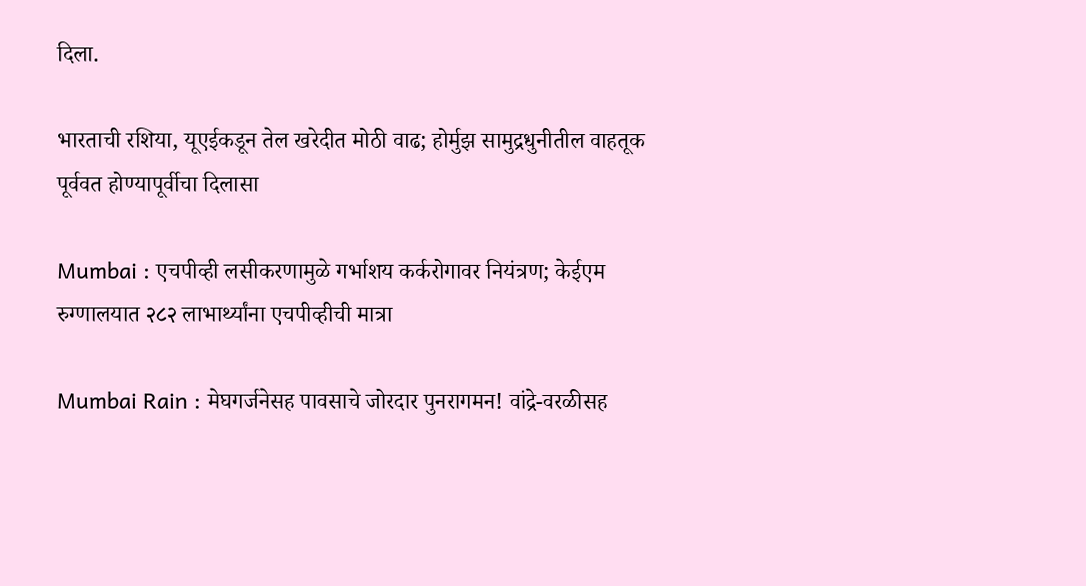दिला.

भारताची रशिया, यूएईकडून तेल खरेदीत मोठी वाढ; होर्मुझ सामुद्रधुनीतील वाहतूक पूर्ववत होण्यापूर्वीचा दिलासा

Mumbai : एचपीव्ही लसीकरणामुळे गर्भाशय कर्करोगावर नियंत्रण; केईएम रुग्णालयात २८२ लाभार्थ्यांना एचपीव्हीची मात्रा

Mumbai Rain : मेघगर्जनेसह पावसाचे जोरदार पुनरागमन! वांद्रे-वरळीसह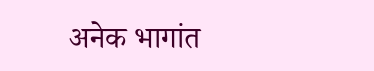अनेक भागांत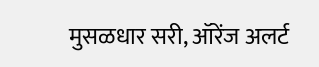मुसळधार सरी, ऑरेंज अलर्ट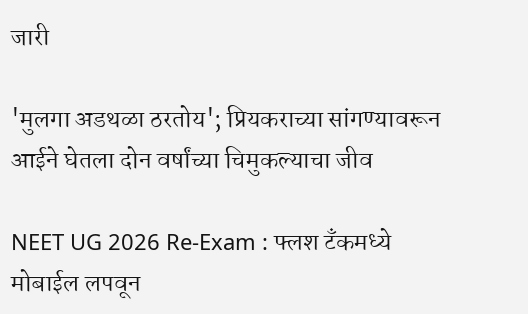जारी

'मुलगा अडथळा ठरतोय'; प्रियकराच्या सांगण्यावरून आईने घेतला दोन वर्षांच्या चिमुकल्याचा जीव

NEET UG 2026 Re-Exam : फ्लश टँकमध्ये मोबाईल लपवून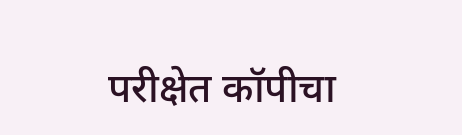परीक्षेत कॉपीचा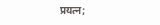प्रयत्न;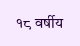१८ वर्षीय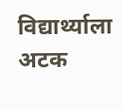विद्यार्थ्याला अटक